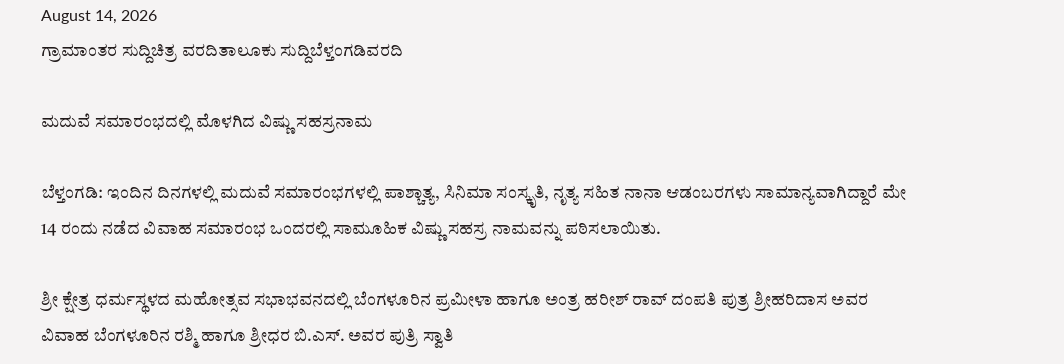August 14, 2026
ಗ್ರಾಮಾಂತರ ಸುದ್ದಿಚಿತ್ರ ವರದಿತಾಲೂಕು ಸುದ್ದಿಬೆಳ್ತಂಗಡಿವರದಿ

ಮದುವೆ ಸಮಾರಂಭದಲ್ಲಿ ಮೊಳಗಿದ ವಿಷ್ಣು ಸಹಸ್ರನಾಮ

ಬೆಳ್ತಂಗಡಿ: ಇಂದಿನ ದಿನಗಳಲ್ಲಿ ಮದುವೆ ಸಮಾರಂಭಗಳಲ್ಲಿ ಪಾಶ್ಚಾತ್ಯ, ಸಿನಿಮಾ ಸಂಸ್ಕೃತಿ, ನೃತ್ಯ ಸಹಿತ ನಾನಾ ಆಡಂಬರಗಳು ಸಾಮಾನ್ಯವಾಗಿದ್ದಾರೆ ಮೇ 14 ರಂದು ನಡೆದ ವಿವಾಹ ಸಮಾರಂಭ ಒಂದರಲ್ಲಿ ಸಾಮೂಹಿಕ ವಿಷ್ಣು ಸಹಸ್ರ ನಾಮವನ್ನು ಪಠಿಸಲಾಯಿತು.

ಶ್ರೀ ಕ್ಷೇತ್ರ ಧರ್ಮಸ್ಥಳದ ಮಹೋತ್ಸವ ಸಭಾಭವನದಲ್ಲಿ ಬೆಂಗಳೂರಿನ ಪ್ರಮೀಳಾ ಹಾಗೂ ಅಂತ್ರ ಹರೀಶ್ ರಾವ್ ದಂಪತಿ ಪುತ್ರ ಶ್ರೀಹರಿದಾಸ ಅವರ ವಿವಾಹ ಬೆಂಗಳೂರಿನ ರಶ್ಮಿ ಹಾಗೂ ಶ್ರೀಧರ ಬಿ.ಎಸ್. ಅವರ ಪುತ್ರಿ ಸ್ವಾತಿ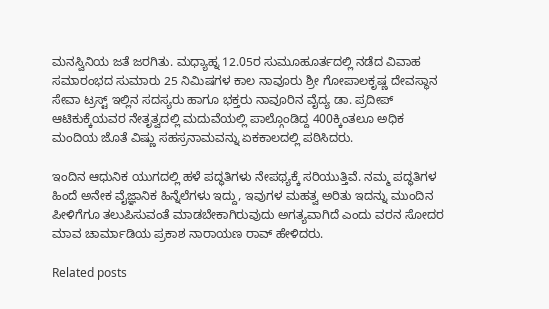ಮನಸ್ವಿನಿಯ ಜತೆ ಜರಗಿತು. ಮಧ್ಯಾಹ್ನ 12.05ರ ಸುಮೂಹೂರ್ತದಲ್ಲಿ ನಡೆದ ವಿವಾಹ ಸಮಾರಂಭದ ಸುಮಾರು 25 ನಿಮಿಷಗಳ ಕಾಲ ನಾವೂರು ಶ್ರೀ ಗೋಪಾಲಕೃಷ್ಣ ದೇವಸ್ಥಾನ ಸೇವಾ ಟ್ರಸ್ಟ್ ಇಲ್ಲಿನ ಸದಸ್ಯರು ಹಾಗೂ ಭಕ್ತರು ನಾವೂರಿನ ವೈದ್ಯ ಡಾ. ಪ್ರದೀಪ್ ಆಟಿಕುಕ್ಕೆಯವರ ನೇತೃತ್ವದಲ್ಲಿ ಮದುವೆಯಲ್ಲಿ ಪಾಲ್ಗೊಂಡಿದ್ದ 400ಕ್ಕಿಂತಲೂ ಅಧಿಕ ಮಂದಿಯ ಜೊತೆ ವಿಷ್ಣು ಸಹಸ್ರನಾಮವನ್ನು ಏಕಕಾಲದಲ್ಲಿ ಪಠಿಸಿದರು.

ಇಂದಿನ ಆಧುನಿಕ ಯುಗದಲ್ಲಿ ಹಳೆ ಪದ್ಧತಿಗಳು ನೇಪಥ್ಯಕ್ಕೆ ಸರಿಯುತ್ತಿವೆ. ನಮ್ಮ ಪದ್ಧತಿಗಳ ಹಿಂದೆ ಅನೇಕ ವೈಜ್ಞಾನಿಕ ಹಿನ್ನೆಲೆಗಳು ಇದ್ದು, ಇವುಗಳ ಮಹತ್ವ ಅರಿತು ಇದನ್ನು ಮುಂದಿನ ಪೀಳಿಗೆಗೂ ತಲುಪಿಸುವಂತೆ ಮಾಡಬೇಕಾಗಿರುವುದು ಅಗತ್ಯವಾಗಿದೆ ಎಂದು ವರನ ಸೋದರ ಮಾವ ಚಾರ್ಮಾಡಿಯ ಪ್ರಕಾಶ ನಾರಾಯಣ ರಾವ್ ಹೇಳಿದರು.

Related posts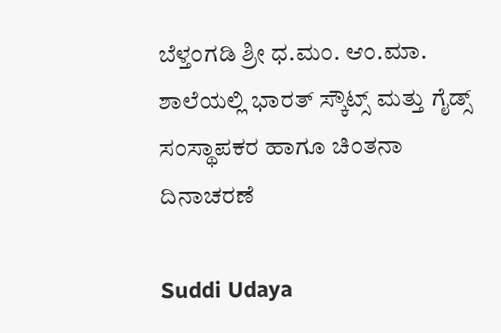ಬೆಳ್ತಂಗಡಿ ಶ್ರೀ ಧ.ಮಂ. ಆಂ.ಮಾ. ಶಾಲೆಯಲ್ಲಿ ಭಾರತ್ ಸ್ಕೌಟ್ಸ್ ಮತ್ತು ಗೈಡ್ಸ್ ಸಂಸ್ಥಾಪಕರ ಹಾಗೂ ಚಿಂತನಾ ದಿನಾಚರಣೆ

Suddi Udaya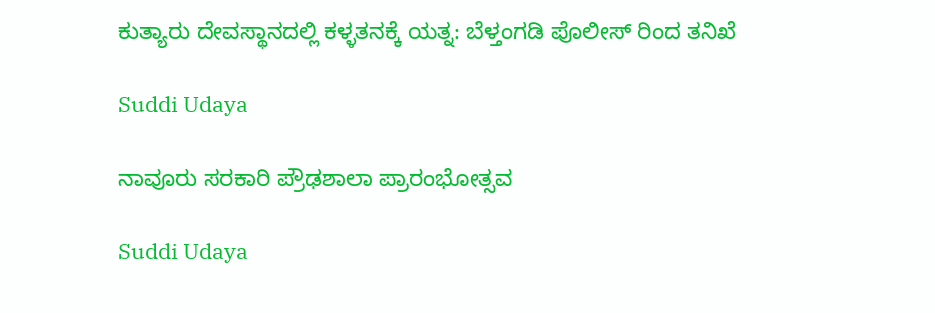ಕುತ್ಯಾರು ದೇವಸ್ಥಾನದಲ್ಲಿ ಕಳ್ಳತನಕ್ಕೆ ಯತ್ನ: ಬೆಳ್ತಂಗಡಿ ಪೊಲೀಸ್ ರಿಂದ ತನಿಖೆ

Suddi Udaya

ನಾವೂರು ಸರಕಾರಿ ಪ್ರೌಢಶಾಲಾ ಪ್ರಾರಂಭೋತ್ಸವ

Suddi Udaya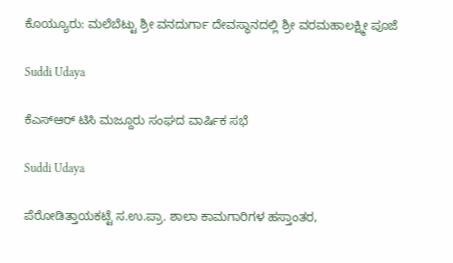ಕೊಯ್ಯೂರು: ಮಲೆಬೆಟ್ಟು ಶ್ರೀ ವನದುರ್ಗಾ ದೇವಸ್ಥಾನದಲ್ಲಿ ಶ್ರೀ ವರಮಹಾಲಕ್ಷ್ಮೀ ಪೂಜೆ

Suddi Udaya

ಕೆಎಸ್ಆರ್ ಟಿಸಿ ಮಜ್ದೂರು ಸಂಘದ ವಾರ್ಷಿಕ ಸಭೆ

Suddi Udaya

ಪೆರೋಡಿತ್ತಾಯಕಟ್ಟೆ ಸ.ಉ.ಪ್ರಾ. ಶಾಲಾ ಕಾಮಗಾರಿಗಳ ಹಸ್ತಾಂತರ,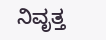ನಿವೃತ್ತ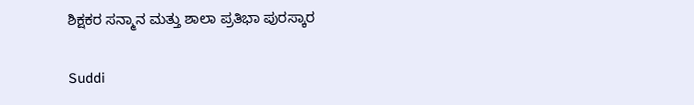ಶಿಕ್ಷಕರ ಸನ್ಮಾನ ಮತ್ತು ಶಾಲಾ ಪ್ರತಿಭಾ ಪುರಸ್ಕಾರ

Suddi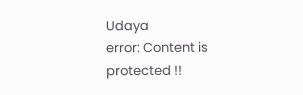Udaya
error: Content is protected !!